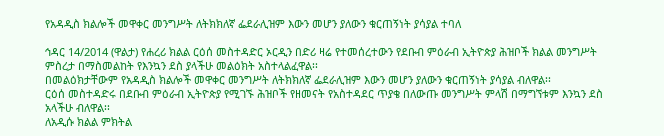የአዳዲስ ክልሎች መዋቀር መንግሥት ለትክክለኛ ፌደራሊዝም እውን መሆን ያለውን ቁርጠኝነት ያሳያል ተባለ

ኅዳር 14/2014 (ዋልታ) የሐረሪ ክልል ርዕሰ መስተዳድር ኦርዲን በድሪ ዛሬ የተመሰረተውን የደቡብ ምዕራብ ኢትዮጵያ ሕዝቦች ክልል መንግሥት ምስረታ በማስመልከት የእንኳን ደስ ያላችሁ መልዕክት አስተላልፈዋል፡፡
በመልዕክታቸውም የአዳዲስ ክልሎች መዋቀር መንግሥት ለትክክለኛ ፌደራሊዝም እውን መሆን ያለውን ቁርጠኝነት ያሳያል ብለዋል፡፡
ርዕሰ መስተዳድሩ በደቡብ ምዕራብ ኢትዮጵያ የሚገኙ ሕዝቦች የዘመናት የአስተዳደር ጥያቄ በለውጡ መንግሥት ምላሽ በማግኘቱም እንኳን ደስ አላችሁ ብለዋል፡፡
ለአዲሱ ክልል ምክትል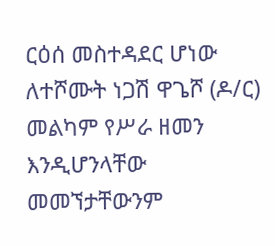ርዕሰ መስተዳደር ሆነው ለተሾሙት ነጋሽ ዋጌሾ (ዶ/ር) መልካም የሥራ ዘመን እንዲሆንላቸው መመኘታቸውንም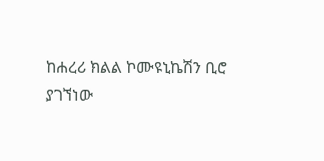ከሐረሪ ክልል ኮሙዩኒኬሽን ቢሮ ያገኘነው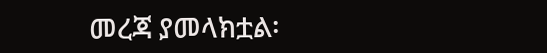መረጃ ያመላክቷል፡